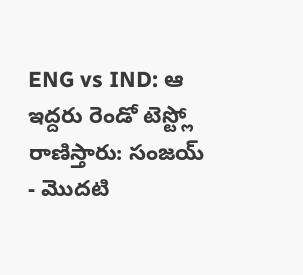ENG vs IND: ఆ ఇద్దరు రెండో టెస్ట్లో రాణిస్తారు: సంజయ్
- మొదటి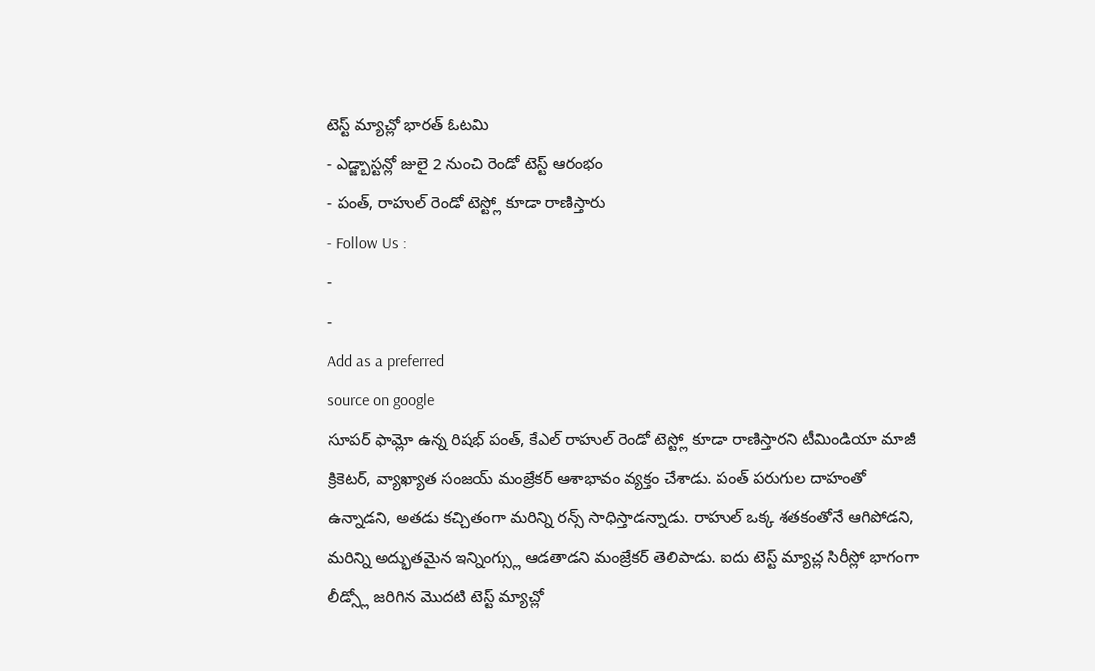టెస్ట్ మ్యాచ్లో భారత్ ఓటమి
- ఎడ్జ్బాస్టన్లో జులై 2 నుంచి రెండో టెస్ట్ ఆరంభం
- పంత్, రాహుల్ రెండో టెస్ట్లో కూడా రాణిస్తారు
- Follow Us :
-
-
Add as a preferred
source on google
సూపర్ ఫామ్లో ఉన్న రిషభ్ పంత్, కేఎల్ రాహుల్ రెండో టెస్ట్లో కూడా రాణిస్తారని టీమిండియా మాజీ క్రికెటర్, వ్యాఖ్యాత సంజయ్ మంజ్రేకర్ ఆశాభావం వ్యక్తం చేశాడు. పంత్ పరుగుల దాహంతో ఉన్నాడని, అతడు కచ్చితంగా మరిన్ని రన్స్ సాధిస్తాడన్నాడు. రాహుల్ ఒక్క శతకంతోనే ఆగిపోడని, మరిన్ని అద్భుతమైన ఇన్నింగ్స్లు ఆడతాడని మంజ్రేకర్ తెలిపాడు. ఐదు టెస్ట్ మ్యాచ్ల సిరీస్లో భాగంగా లీడ్స్లో జరిగిన మొదటి టెస్ట్ మ్యాచ్లో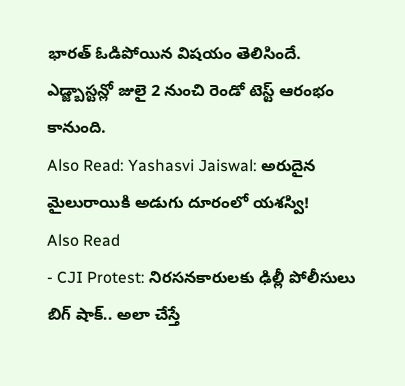భారత్ ఓడిపోయిన విషయం తెలిసిందే. ఎడ్జ్బాస్టన్లో జులై 2 నుంచి రెండో టెస్ట్ ఆరంభం కానుంది.
Also Read: Yashasvi Jaiswal: అరుదైన మైలురాయికి అడుగు దూరంలో యశస్వి!
Also Read
- CJI Protest: నిరసనకారులకు ఢిల్లీ పోలీసులు బిగ్ షాక్.. అలా చేస్తే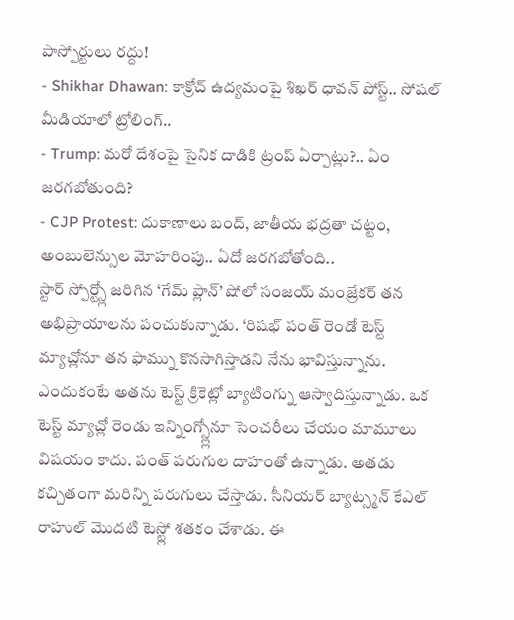పాస్పోర్టులు రద్దు!
- Shikhar Dhawan: కాక్రోచ్ ఉద్యమంపై శిఖర్ ధావన్ పోస్ట్.. సోషల్ మీడియాలో ట్రోలింగ్..
- Trump: మరో దేశంపై సైనిక దాడికి ట్రంప్ ఏర్పాట్లు?.. ఏం జరగబోతుంది?
- CJP Protest: దుకాణాలు బంద్, జాతీయ భద్రతా చట్టం, అంబులెన్సుల మోహరింపు.. ఏదో జరగబోతోంది..
స్టార్ స్పోర్ట్స్లో జరిగిన ‘గేమ్ ప్లాన్’ షోలో సంజయ్ మంజ్రేకర్ తన అభిప్రాయాలను పంచుకున్నాడు. ‘రిషభ్ పంత్ రెండో టెస్ట్ మ్యాచ్లోనూ తన ఫామ్ను కొనసాగిస్తాడని నేను భావిస్తున్నాను. ఎందుకంటే అతను టెస్ట్ క్రికెట్లో బ్యాటింగ్ను ఆస్వాదిస్తున్నాడు. ఒక టెస్ట్ మ్యాచ్లో రెండు ఇన్నింగ్స్ల్లోనూ సెంచరీలు చేయం మామూలు విషయం కాదు. పంత్ పరుగుల దాహంతో ఉన్నాడు. అతడు కచ్చితంగా మరిన్ని పరుగులు చేస్తాడు. సీనియర్ బ్యాట్స్మన్ కేఎల్ రాహుల్ మొదటి టెస్ట్లో శతకం చేశాడు. ఈ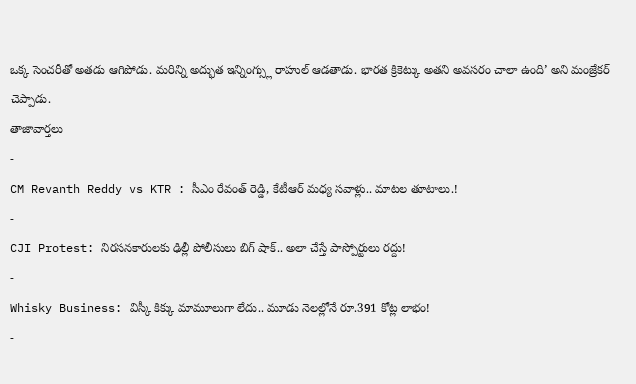ఒక్క సెంచరీతో అతడు ఆగిపోడు. మరిన్ని అద్భుత ఇన్నింగ్స్లు రాహుల్ ఆడతాడు. భారత క్రికెట్కు అతని అవసరం చాలా ఉంది’ అని మంజ్రేకర్ చెప్పాడు.
తాజావార్తలు
-
CM Revanth Reddy vs KTR : సీఎం రేవంత్ రెడ్డి, కేటీఆర్ మధ్య సవాళ్లు.. మాటల తూటాలు.!
-
CJI Protest: నిరసనకారులకు ఢిల్లీ పోలీసులు బిగ్ షాక్.. అలా చేస్తే పాస్పోర్టులు రద్దు!
-
Whisky Business: విస్కీ కిక్కు మామూలుగా లేదు.. మూడు నెలల్లోనే రూ.391 కోట్ల లాభం!
-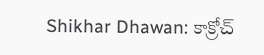Shikhar Dhawan: కాక్రోచ్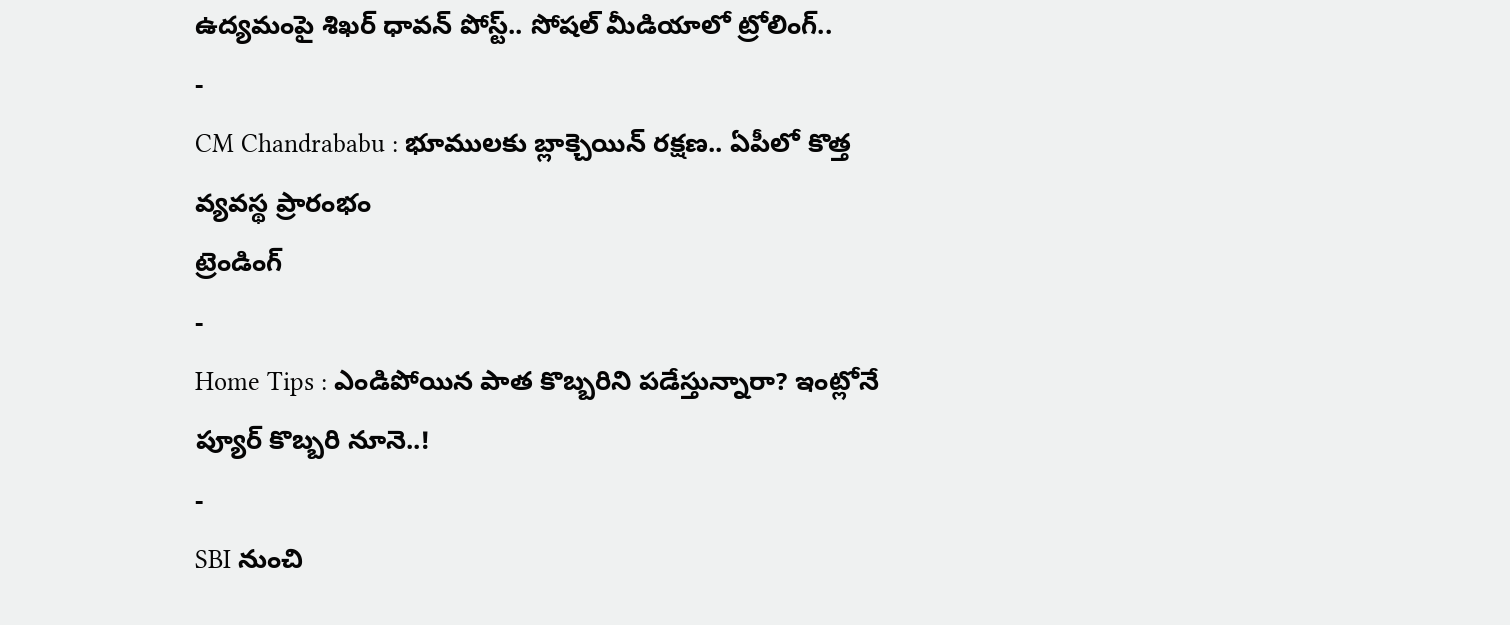ఉద్యమంపై శిఖర్ ధావన్ పోస్ట్.. సోషల్ మీడియాలో ట్రోలింగ్..
-
CM Chandrababu : భూములకు బ్లాక్చెయిన్ రక్షణ.. ఏపీలో కొత్త వ్యవస్థ ప్రారంభం
ట్రెండింగ్
-
Home Tips : ఎండిపోయిన పాత కొబ్బరిని పడేస్తున్నారా? ఇంట్లోనే ప్యూర్ కొబ్బరి నూనె..!
-
SBI నుంచి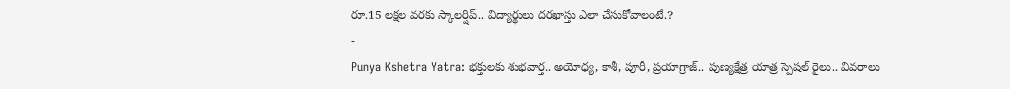రూ.15 లక్షల వరకు స్కాలర్షిప్.. విద్యార్థులు దరఖాస్తు ఎలా చేసుకోవాలంటే.?
-
Punya Kshetra Yatra: భక్తులకు శుభవార్త.. అయోధ్య, కాశీ, పూరీ, ప్రయాగ్రాజ్.. పుణ్యక్షేత్ర యాత్ర స్పెషల్ రైలు.. వివరాలు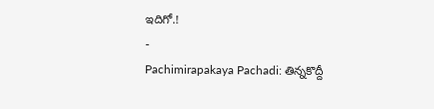ఇదిగో.!
-
Pachimirapakaya Pachadi: తిన్నకొద్దీ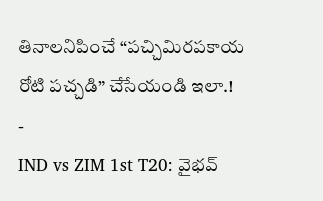తినాలనిపించే “పచ్చిమిరపకాయ రోటి పచ్చడి” చేసేయండి ఇలా.!
-
IND vs ZIM 1st T20: వైభవ్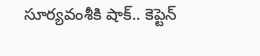సూర్యవంశీకి షాక్.. కెప్టెన్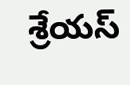శ్రేయస్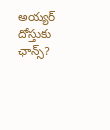అయ్యర్ దోస్తుకు ఛాన్స్?